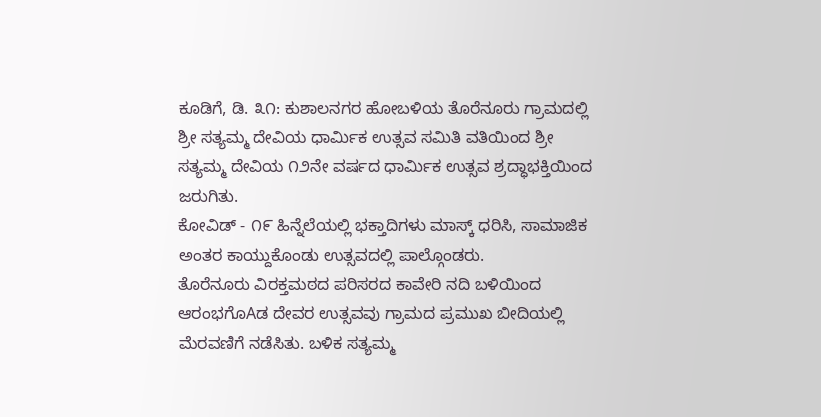ಕೂಡಿಗೆ, ಡಿ. ೩೧: ಕುಶಾಲನಗರ ಹೋಬಳಿಯ ತೊರೆನೂರು ಗ್ರಾಮದಲ್ಲಿ ಶ್ರೀ ಸತ್ಯಮ್ಮ ದೇವಿಯ ಧಾರ್ಮಿಕ ಉತ್ಸವ ಸಮಿತಿ ವತಿಯಿಂದ ಶ್ರೀ ಸತ್ಯಮ್ಮ ದೇವಿಯ ೧೨ನೇ ವರ್ಷದ ಧಾರ್ಮಿಕ ಉತ್ಸವ ಶ್ರದ್ಧಾಭಕ್ತಿಯಿಂದ ಜರುಗಿತು.
ಕೋವಿಡ್ - ೧೯ ಹಿನ್ನೆಲೆಯಲ್ಲಿ ಭಕ್ತಾದಿಗಳು ಮಾಸ್ಕ್ ಧರಿಸಿ, ಸಾಮಾಜಿಕ ಅಂತರ ಕಾಯ್ದುಕೊಂಡು ಉತ್ಸವದಲ್ಲಿ ಪಾಲ್ಗೊಂಡರು.
ತೊರೆನೂರು ವಿರಕ್ತಮಠದ ಪರಿಸರದ ಕಾವೇರಿ ನದಿ ಬಳಿಯಿಂದ ಆರಂಭಗೊAಡ ದೇವರ ಉತ್ಸವವು ಗ್ರಾಮದ ಪ್ರಮುಖ ಬೀದಿಯಲ್ಲಿ ಮೆರವಣಿಗೆ ನಡೆಸಿತು. ಬಳಿಕ ಸತ್ಯಮ್ಮ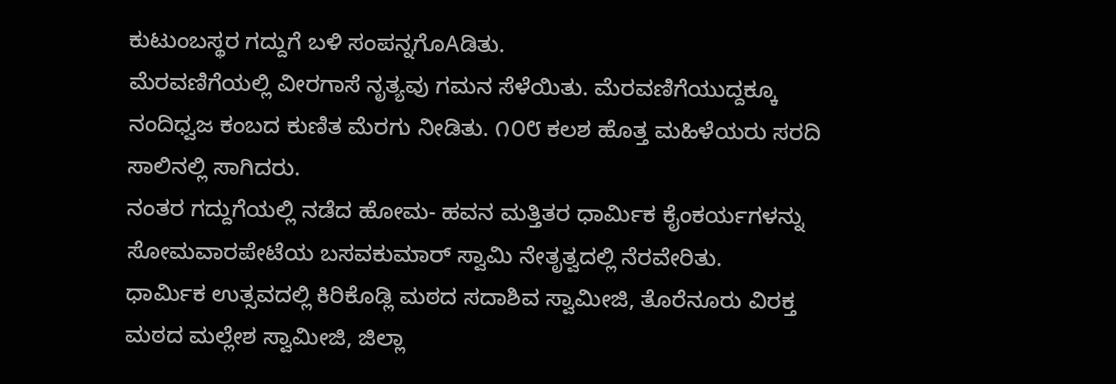ಕುಟುಂಬಸ್ಥರ ಗದ್ದುಗೆ ಬಳಿ ಸಂಪನ್ನಗೊAಡಿತು.
ಮೆರವಣಿಗೆಯಲ್ಲಿ ವೀರಗಾಸೆ ನೃತ್ಯವು ಗಮನ ಸೆಳೆಯಿತು. ಮೆರವಣಿಗೆಯುದ್ದಕ್ಕೂ ನಂದಿಧ್ವಜ ಕಂಬದ ಕುಣಿತ ಮೆರಗು ನೀಡಿತು. ೧೦೮ ಕಲಶ ಹೊತ್ತ ಮಹಿಳೆಯರು ಸರದಿ ಸಾಲಿನಲ್ಲಿ ಸಾಗಿದರು.
ನಂತರ ಗದ್ದುಗೆಯಲ್ಲಿ ನಡೆದ ಹೋಮ- ಹವನ ಮತ್ತಿತರ ಧಾರ್ಮಿಕ ಕೈಂಕರ್ಯಗಳನ್ನು ಸೋಮವಾರಪೇಟೆಯ ಬಸವಕುಮಾರ್ ಸ್ವಾಮಿ ನೇತೃತ್ವದಲ್ಲಿ ನೆರವೇರಿತು.
ಧಾರ್ಮಿಕ ಉತ್ಸವದಲ್ಲಿ ಕಿರಿಕೊಡ್ಲಿ ಮಠದ ಸದಾಶಿವ ಸ್ವಾಮೀಜಿ, ತೊರೆನೂರು ವಿರಕ್ತ ಮಠದ ಮಲ್ಲೇಶ ಸ್ವಾಮೀಜಿ, ಜಿಲ್ಲಾ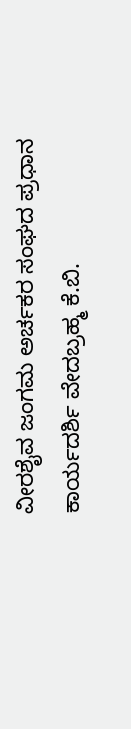ವೀರಶೈವ ಜಂಗಮ ಅರ್ಚಕರ ಸಂಘದ ಪ್ರಧಾನ ಕಾರ್ಯದರ್ಶಿ ವೇದಬ್ರಹ್ಮ ಕೆ.ಬಿ.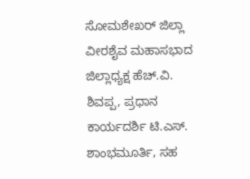ಸೋಮಶೇಖರ್ ಜಿಲ್ಲಾ ವೀರಶೈವ ಮಹಾಸಭಾದ ಜಿಲ್ಲಾಧ್ಯಕ್ಷ ಹೆಚ್.ವಿ. ಶಿವಪ್ಪ, ಪ್ರಧಾನ ಕಾರ್ಯದರ್ಶಿ ಟಿ.ಎಸ್. ಶಾಂಭಮೂರ್ತಿ, ಸಹ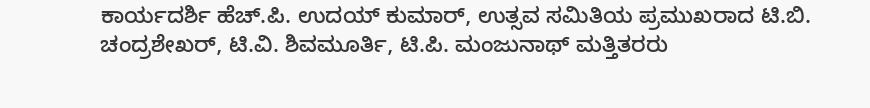ಕಾರ್ಯದರ್ಶಿ ಹೆಚ್.ಪಿ. ಉದಯ್ ಕುಮಾರ್, ಉತ್ಸವ ಸಮಿತಿಯ ಪ್ರಮುಖರಾದ ಟಿ.ಬಿ. ಚಂದ್ರಶೇಖರ್, ಟಿ.ವಿ. ಶಿವಮೂರ್ತಿ, ಟಿ.ಪಿ. ಮಂಜುನಾಥ್ ಮತ್ತಿತರರು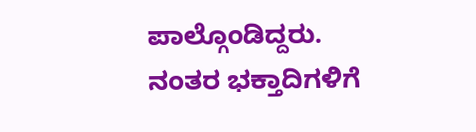ಪಾಲ್ಗೊಂಡಿದ್ದರು. ನಂತರ ಭಕ್ತಾದಿಗಳಿಗೆ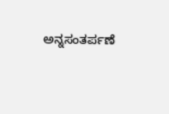ಅನ್ನಸಂತರ್ಪಣೆ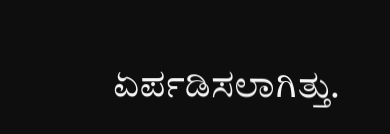ಏರ್ಪಡಿಸಲಾಗಿತ್ತು.